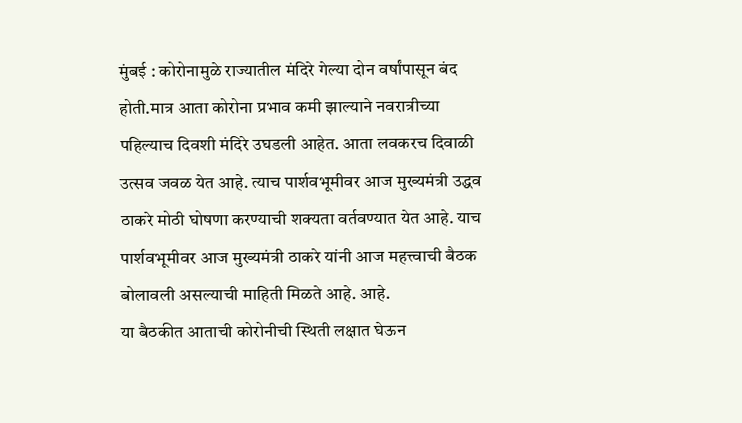मुंबई : कोरोनामुळे राज्यातील मंदिरे गेल्या दोन वर्षांपासून बंद होती.मात्र आता कोरोना प्रभाव कमी झाल्याने नवरात्रीच्या पहिल्याच दिवशी मंदिरे उघडली आहेत. आता लवकरच दिवाळी उत्सव जवळ येत आहे. त्याच पार्शवभूमीवर आज मुख्यमंत्री उद्धव ठाकरे मोठी घोषणा करण्याची शक्यता वर्तवण्यात येत आहे. याच पार्शवभूमीवर आज मुख्यमंत्री ठाकरे यांनी आज महत्त्वाची बैठक बोलावली असल्याची माहिती मिळते आहे. आहे.
या बैठकीत आताची कोरोनीची स्थिती लक्षात घेऊन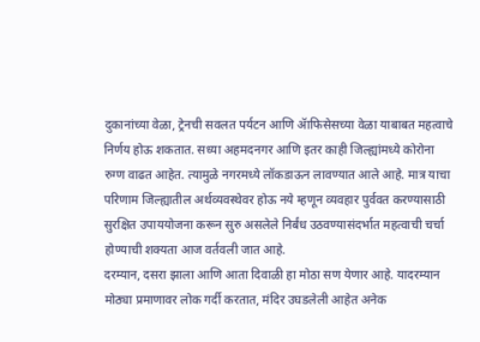दुकानांच्या वेळा, ट्रेनची सवलत पर्यटन आणि ॲाफिसेसच्या वेळा याबाबत महत्वाचे निर्णय होऊ शकतात. सध्या अहमदनगर आणि इतर काही जिल्ह्यांमध्ये कोरोना रुग्ण वाढत आहेत. त्यामुळे नगरमध्ये लॉकडाऊन लावण्यात आले आहे. मात्र याचा परिणाम जिल्ह्यातील अर्थव्यवस्थेवर होऊ नये म्हणून व्यवहार पुर्ववत करण्यासाठी सुरक्षित उपाययोजना करून सुरु असलेले निर्बंध उठवण्यासंदर्भात महत्वाची चर्चा होण्याची शक्यता आज वर्तवली जात आहे.
दरम्यान, दसरा झाला आणि आता दिवाळी हा मोठा सण येणार आहे. यादरम्यान मोठ्या प्रमाणावर लोक गर्दी करतात, मंदिर उघडलेली आहेत अनेक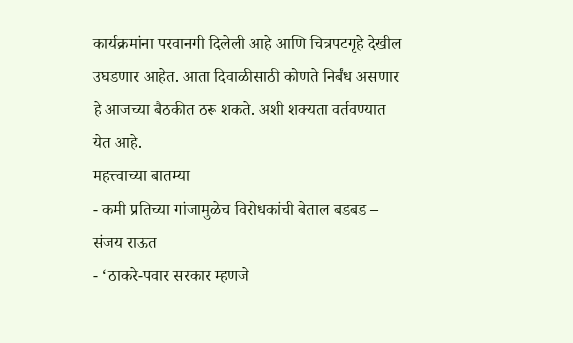कार्यक्रमांना परवानगी दिलेली आहे आणि चित्रपटगृहे देखील उघडणार आहेत. आता दिवाळीसाठी कोणते निर्बंध असणार हे आजच्या बैठकीत ठरू शकते. अशी शक्यता वर्तवण्यात येत आहे.
महत्त्वाच्या बातम्या
- कमी प्रतिच्या गांजामुळेच विरोधकांची बेताल बडबड – संजय राऊत
- ‘ठाकरे-पवार सरकार म्हणजे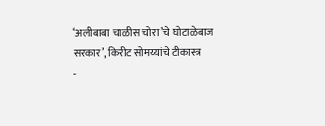‘अलीबाबा चाळीस चोरा’चे घोटाळेबाज सरकार’, किरीट सोमय्यांचे टीकास्त्र
-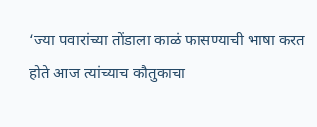‘ज्या पवारांच्या तोंडाला काळं फासण्याची भाषा करत होते आज त्यांच्याच कौतुकाचा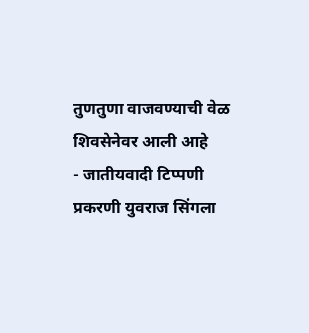तुणतुणा वाजवण्याची वेळ शिवसेनेवर आली आहे
- जातीयवादी टिप्पणी प्रकरणी युवराज सिंगला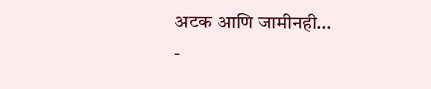अटक आणि जामीनही…
-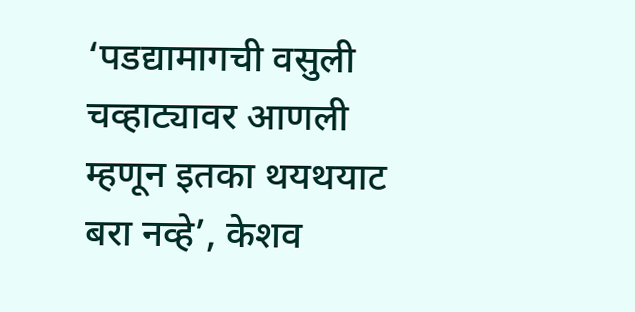‘पडद्यामागची वसुली चव्हाट्यावर आणली म्हणून इतका थयथयाट बरा नव्हे’, केशव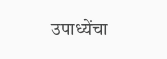उपाध्येंचा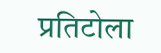प्रतिटोला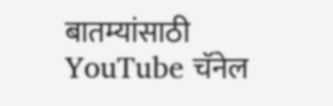बातम्यांसाठी YouTube चॅनेल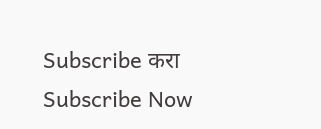Subscribe करा
Subscribe Now